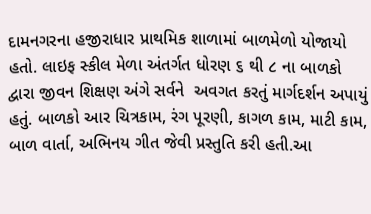દામનગરના હજીરાધાર પ્રાથમિક શાળામાં બાળમેળો યોજાયો હતો. લાઇફ સ્કીલ મેળા અંતર્ગત ધોરણ ૬ થી ૮ ના બાળકો દ્વારા જીવન શિક્ષણ અંગે સર્વને  અવગત કરતું માર્ગદર્શન અપાયું હતું. બાળકો આર ચિત્રકામ, રંગ પૂરણી, કાગળ કામ, માટી કામ, બાળ વાર્તા, અભિનય ગીત જેવી પ્રસ્તુતિ કરી હતી.આ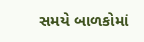સમયે બાળકોમાં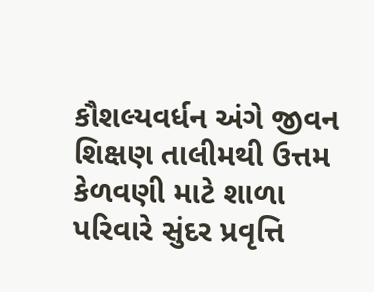કૌશલ્યવર્ધન અંગે જીવન શિક્ષણ તાલીમથી ઉત્તમ કેળવણી માટે શાળા પરિવારે સુંદર પ્રવૃત્તિ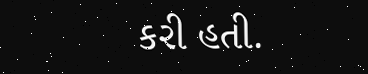કરી હતી.